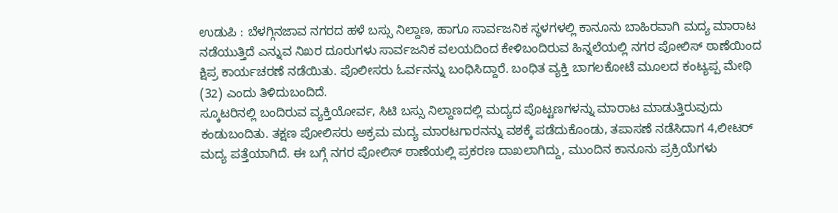ಉಡುಪಿ : ಬೆಳಗ್ಗಿನಜಾವ ನಗರದ ಹಳೆ ಬಸ್ಸು ನಿಲ್ದಾಣ, ಹಾಗೂ ಸಾರ್ವಜನಿಕ ಸ್ಥಳಗಳಲ್ಲಿ ಕಾನೂನು ಬಾಹಿರವಾಗಿ ಮದ್ಯ ಮಾರಾಟ ನಡೆಯುತ್ತಿದೆ ಎನ್ನುವ ನಿಖರ ದೂರುಗಳು ಸಾರ್ವಜನಿಕ ವಲಯದಿಂದ ಕೇಳಿಬಂದಿರುವ ಹಿನ್ನಲೆಯಲ್ಲಿ ನಗರ ಪೋಲಿಸ್ ಠಾಣೆಯಿಂದ ಕ್ಷಿಪ್ರ ಕಾರ್ಯಚರಣೆ ನಡೆಯಿತು. ಪೊಲೀಸರು ಓರ್ವನನ್ನು ಬಂಧಿಸಿದ್ದಾರೆ. ಬಂಧಿತ ವ್ಯಕ್ತಿ ಬಾಗಲಕೋಟೆ ಮೂಲದ ಕಂಟ್ಯಪ್ಪ ಮೇಥಿ (32) ಎಂದು ತಿಳಿದುಬಂದಿದೆ.
ಸ್ಕೂಟರಿನಲ್ಲಿ ಬಂದಿರುವ ವ್ಯಕ್ತಿಯೋರ್ವ, ಸಿಟಿ ಬಸ್ಸು ನಿಲ್ದಾಣದಲ್ಲಿ ಮದ್ಯದ ಪೊಟ್ಟಣಗಳನ್ನು ಮಾರಾಟ ಮಾಡುತ್ತಿರುವುದು ಕಂಡುಬಂದಿತು. ತಕ್ಷಣ ಪೋಲಿಸರು ಅಕ್ರಮ ಮದ್ಯ ಮಾರಟಗಾರನನ್ನು ವಶಕ್ಕೆ ಪಡೆದುಕೊಂಡು, ತಪಾಸಣೆ ನಡೆಸಿದಾಗ 4,ಲೀಟರ್ ಮದ್ಯ ಪತ್ತೆಯಾಗಿದೆ. ಈ ಬಗ್ಗೆ ನಗರ ಪೋಲಿಸ್ ಠಾಣೆಯಲ್ಲಿ ಪ್ರಕರಣ ದಾಖಲಾಗಿದ್ದು, ಮುಂದಿನ ಕಾನೂನು ಪ್ರಕ್ರಿಯೆಗಳು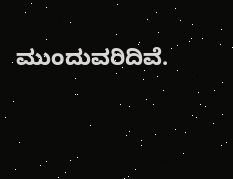ಮುಂದುವರಿದಿವೆ.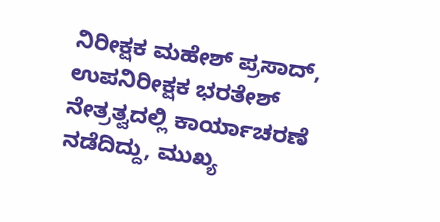ನಿರೀಕ್ಷಕ ಮಹೇಶ್ ಪ್ರಸಾದ್, ಉಪನಿರೀಕ್ಷಕ ಭರತೇಶ್ ನೇತ್ರತ್ವದಲ್ಲಿ ಕಾರ್ಯಾಚರಣೆ ನಡೆದಿದ್ದು, ಮುಖ್ಯ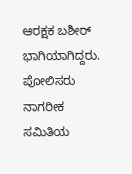ಆರಕ್ಷಕ ಬಶೀರ್ ಭಾಗಿಯಾಗಿದ್ದರು. ಪೋಲಿಸರು ನಾಗರೀಕ ಸಮಿತಿಯ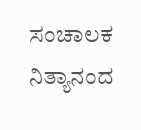ಸಂಚಾಲಕ ನಿತ್ಯಾನಂದ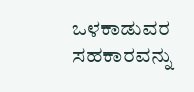ಒಳಕಾಡುವರ ಸಹಕಾರವನ್ನು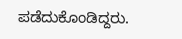ಪಡೆದುಕೊಂಡಿದ್ದರು.